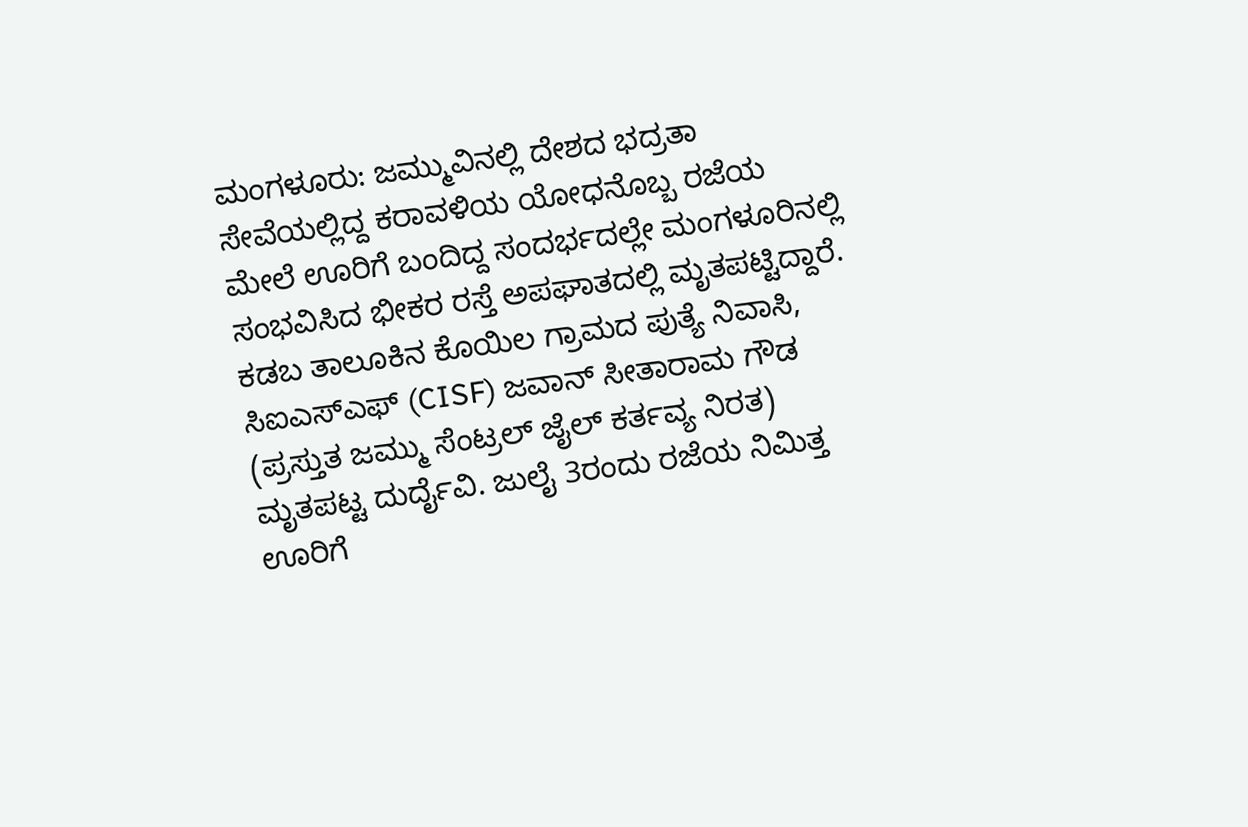ಮಂಗಳೂರು: ಜಮ್ಮುವಿನಲ್ಲಿ ದೇಶದ ಭದ್ರತಾ ಸೇವೆಯಲ್ಲಿದ್ದ ಕರಾವಳಿಯ ಯೋಧನೊಬ್ಬ ರಜೆಯ ಮೇಲೆ ಊರಿಗೆ ಬಂದಿದ್ದ ಸಂದರ್ಭದಲ್ಲೇ ಮಂಗಳೂರಿನಲ್ಲಿ ಸಂಭವಿಸಿದ ಭೀಕರ ರಸ್ತೆ ಅಪಘಾತದಲ್ಲಿ ಮೃತಪಟ್ಟಿದ್ದಾರೆ.
ಕಡಬ ತಾಲೂಕಿನ ಕೊಯಿಲ ಗ್ರಾಮದ ಪುತ್ಯೆ ನಿವಾಸಿ, ಸಿಐಎಸ್ಎಫ್ (CISF) ಜವಾನ್ ಸೀತಾರಾಮ ಗೌಡ (ಪ್ರಸ್ತುತ ಜಮ್ಮು ಸೆಂಟ್ರಲ್ ಜೈಲ್ ಕರ್ತವ್ಯ ನಿರತ) ಮೃತಪಟ್ಟ ದುರ್ದೈವಿ. ಜುಲೈ 3ರಂದು ರಜೆಯ ನಿಮಿತ್ತ ಊರಿಗೆ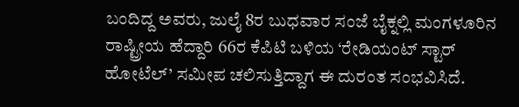ಬಂದಿದ್ದ ಅವರು, ಜುಲೈ 8ರ ಬುಧವಾರ ಸಂಜೆ ಬೈಕ್ನಲ್ಲಿ ಮಂಗಳೂರಿನ ರಾಷ್ಟ್ರೀಯ ಹೆದ್ದಾರಿ 66ರ ಕೆಪಿಟಿ ಬಳಿಯ ‘ರೇಡಿಯಂಟ್ ಸ್ಟಾರ್ ಹೋಟೆಲ್’ ಸಮೀಪ ಚಲಿಸುತ್ತಿದ್ದಾಗ ಈ ದುರಂತ ಸಂಭವಿಸಿದೆ.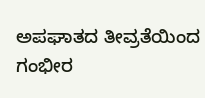ಅಪಘಾತದ ತೀವ್ರತೆಯಿಂದ ಗಂಭೀರ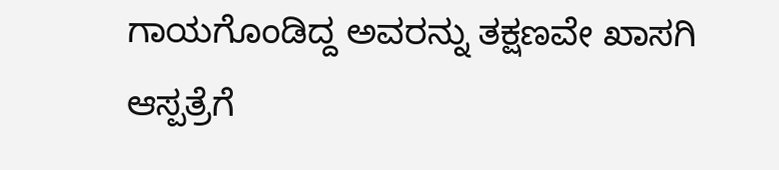ಗಾಯಗೊಂಡಿದ್ದ ಅವರನ್ನು ತಕ್ಷಣವೇ ಖಾಸಗಿ ಆಸ್ಪತ್ರೆಗೆ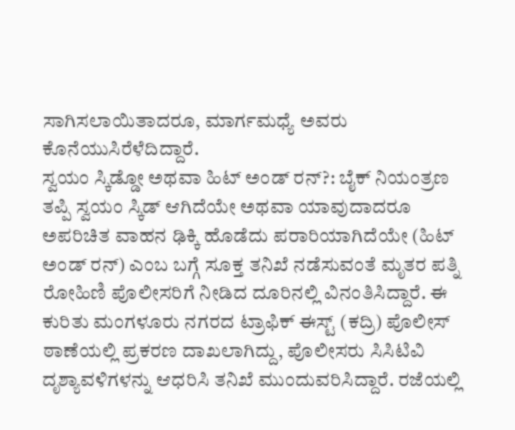ಸಾಗಿಸಲಾಯಿತಾದರೂ, ಮಾರ್ಗಮಧ್ಯೆ ಅವರು ಕೊನೆಯುಸಿರೆಳೆದಿದ್ದಾರೆ.
ಸ್ವಯಂ ಸ್ಕಿಡ್ಡೋ ಅಥವಾ ಹಿಟ್ ಅಂಡ್ ರನ್?: ಬೈಕ್ ನಿಯಂತ್ರಣ ತಪ್ಪಿ ಸ್ವಯಂ ಸ್ಕಿಡ್ ಆಗಿದೆಯೇ ಅಥವಾ ಯಾವುದಾದರೂ ಅಪರಿಚಿತ ವಾಹನ ಢಿಕ್ಕಿ ಹೊಡೆದು ಪರಾರಿಯಾಗಿದೆಯೇ (ಹಿಟ್ ಅಂಡ್ ರನ್) ಎಂಬ ಬಗ್ಗೆ ಸೂಕ್ತ ತನಿಖೆ ನಡೆಸುವಂತೆ ಮೃತರ ಪತ್ನಿ ರೋಹಿಣಿ ಪೊಲೀಸರಿಗೆ ನೀಡಿದ ದೂರಿನಲ್ಲಿ ವಿನಂತಿಸಿದ್ದಾರೆ. ಈ ಕುರಿತು ಮಂಗಳೂರು ನಗರದ ಟ್ರಾಫಿಕ್ ಈಸ್ಟ್ (ಕದ್ರಿ) ಪೊಲೀಸ್ ಠಾಣೆಯಲ್ಲಿ ಪ್ರಕರಣ ದಾಖಲಾಗಿದ್ದು, ಪೊಲೀಸರು ಸಿಸಿಟಿವಿ ದೃಶ್ಯಾವಳಿಗಳನ್ನು ಆಧರಿಸಿ ತನಿಖೆ ಮುಂದುವರಿಸಿದ್ದಾರೆ. ರಜೆಯಲ್ಲಿ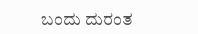ಬಂದು ದುರಂತ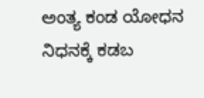ಅಂತ್ಯ ಕಂಡ ಯೋಧನ ನಿಧನಕ್ಕೆ ಕಡಬ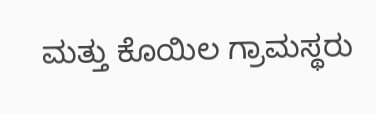ಮತ್ತು ಕೊಯಿಲ ಗ್ರಾಮಸ್ಥರು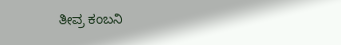ತೀವ್ರ ಕಂಬನಿ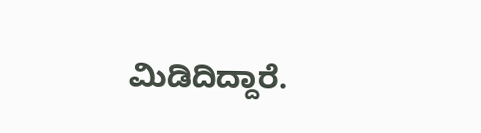ಮಿಡಿದಿದ್ದಾರೆ.